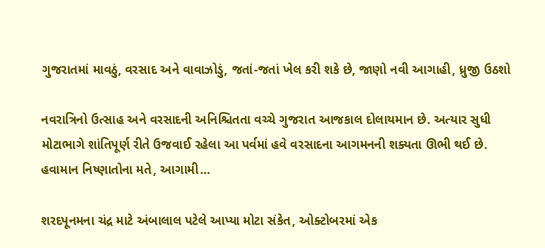ગુજરાતમાં માવઠું, વરસાદ અને વાવાઝોડું, જતાં-જતાં ખેલ કરી શકે છે, જાણો નવી આગાહી, ધ્રુજી ઉઠશો

નવરાત્રિનો ઉત્સાહ અને વરસાદની અનિશ્ચિતતા વચ્ચે ગુજરાત આજકાલ દોલાયમાન છે. અત્યાર સુધી મોટાભાગે શાંતિપૂર્ણ રીતે ઉજવાઈ રહેલા આ પર્વમાં હવે વરસાદના આગમનની શક્યતા ઊભી થઈ છે. હવામાન નિષ્ણાતોના મતે, આગામી…

શરદપૂનમના ચંદ્ર માટે અંબાલાલ પટેલે આપ્યા મોટા સંકેત, ઓક્ટોબરમાં એક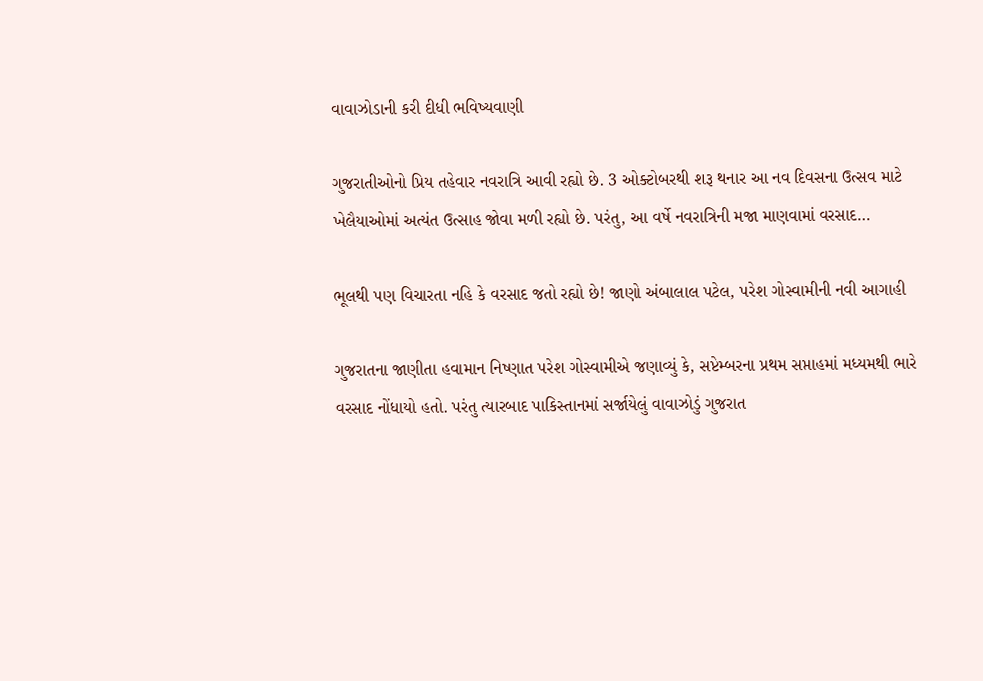વાવાઝોડાની કરી દીધી ભવિષ્યવાણી

ગુજરાતીઓનો પ્રિય તહેવાર નવરાત્રિ આવી રહ્યો છે. 3 ઓક્ટોબરથી શરૂ થનાર આ નવ દિવસના ઉત્સવ માટે ખેલૈયાઓમાં અત્યંત ઉત્સાહ જોવા મળી રહ્યો છે. પરંતુ, આ વર્ષે નવરાત્રિની મજા માણવામાં વરસાદ…

ભૂલથી પણ વિચારતા નહિ કે વરસાદ જતો રહ્યો છે! જાણો અંબાલાલ પટેલ, પરેશ ગોસ્વામીની નવી આગાહી

ગુજરાતના જાણીતા હવામાન નિષ્ણાત પરેશ ગોસ્વામીએ જણાવ્યું કે, સપ્ટેમ્બરના પ્રથમ સપ્તાહમાં મધ્યમથી ભારે વરસાદ નોંધાયો હતો. પરંતુ ત્યારબાદ પાકિસ્તાનમાં સર્જાયેલું વાવાઝોડું ગુજરાત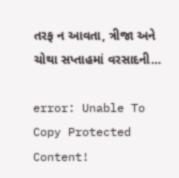તરફ ન આવતા, ત્રીજા અને ચોથા સપ્તાહમાં વરસાદની…

error: Unable To Copy Protected Content!